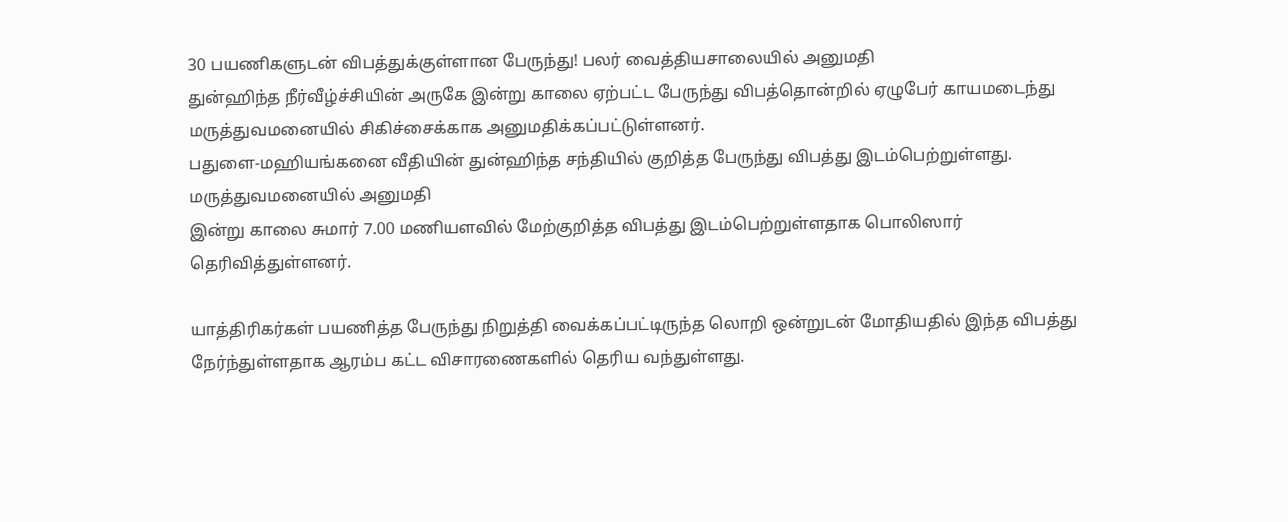30 பயணிகளுடன் விபத்துக்குள்ளான பேருந்து! பலர் வைத்தியசாலையில் அனுமதி
துன்ஹிந்த நீர்வீழ்ச்சியின் அருகே இன்று காலை ஏற்பட்ட பேருந்து விபத்தொன்றில் ஏழுபேர் காயமடைந்து மருத்துவமனையில் சிகிச்சைக்காக அனுமதிக்கப்பட்டுள்ளனர்.
பதுளை-மஹியங்கனை வீதியின் துன்ஹிந்த சந்தியில் குறித்த பேருந்து விபத்து இடம்பெற்றுள்ளது.
மருத்துவமனையில் அனுமதி
இன்று காலை சுமார் 7.00 மணியளவில் மேற்குறித்த விபத்து இடம்பெற்றுள்ளதாக பொலிஸார் தெரிவித்துள்ளனர்.

யாத்திரிகர்கள் பயணித்த பேருந்து நிறுத்தி வைக்கப்பட்டிருந்த லொறி ஒன்றுடன் மோதியதில் இந்த விபத்து நேர்ந்துள்ளதாக ஆரம்ப கட்ட விசாரணைகளில் தெரிய வந்துள்ளது.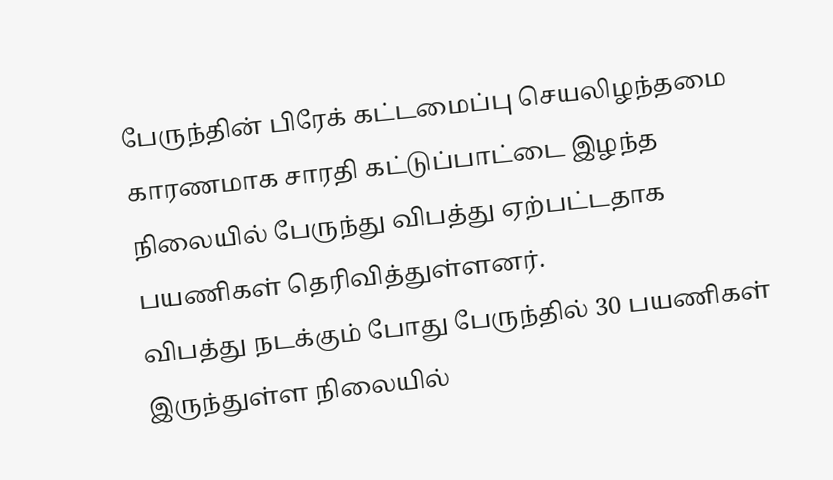பேருந்தின் பிரேக் கட்டமைப்பு செயலிழந்தமை காரணமாக சாரதி கட்டுப்பாட்டை இழந்த நிலையில் பேருந்து விபத்து ஏற்பட்டதாக பயணிகள் தெரிவித்துள்ளனர்.
விபத்து நடக்கும் போது பேருந்தில் 30 பயணிகள் இருந்துள்ள நிலையில்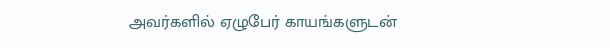அவர்களில் ஏழுபேர் காயங்களுடன்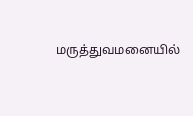மருத்துவமனையில்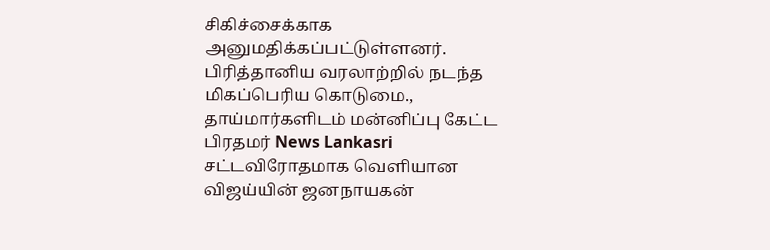சிகிச்சைக்காக அனுமதிக்கப்பட்டுள்ளனர்.
பிரித்தானிய வரலாற்றில் நடந்த மிகப்பெரிய கொடுமை., தாய்மார்களிடம் மன்னிப்பு கேட்ட பிரதமர் News Lankasri
சட்டவிரோதமாக வெளியான விஜய்யின் ஜனநாயகன்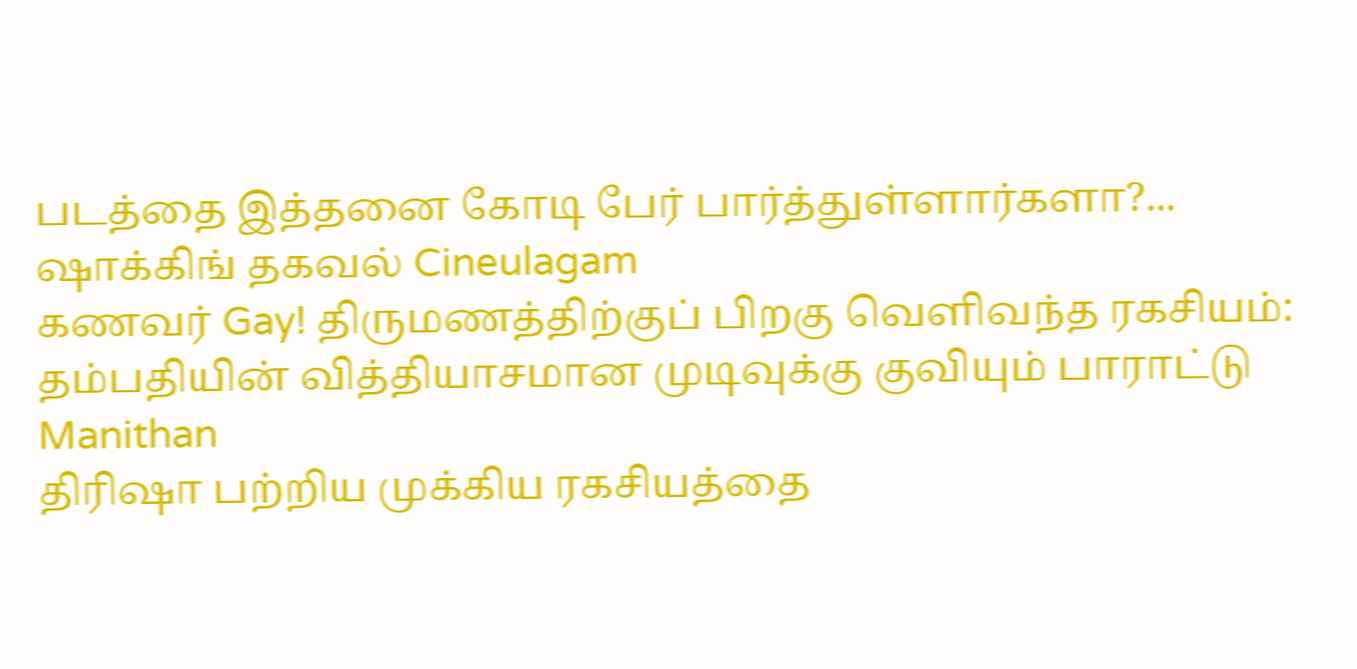படத்தை இத்தனை கோடி பேர் பார்த்துள்ளார்களா?... ஷாக்கிங் தகவல் Cineulagam
கணவர் Gay! திருமணத்திற்குப் பிறகு வெளிவந்த ரகசியம்: தம்பதியின் வித்தியாசமான முடிவுக்கு குவியும் பாராட்டு Manithan
திரிஷா பற்றிய முக்கிய ரகசியத்தை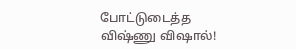போட்டுடைத்த விஷ்ணு விஷால்!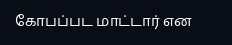கோபப்பட மாட்டார் என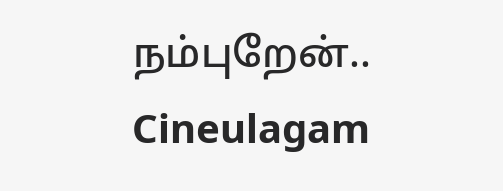நம்புறேன்.. Cineulagam